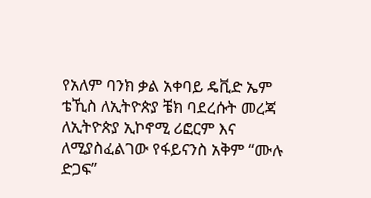የአለም ባንክ ቃል አቀባይ ዴቪድ ኤም ቴኺስ ለኢትዮጵያ ቼክ ባደረሱት መረጃ ለኢትዮጵያ ኢኮኖሚ ሪፎርም እና ለሚያስፈልገው የፋይናንስ አቅም “ሙሉ ድጋፍ”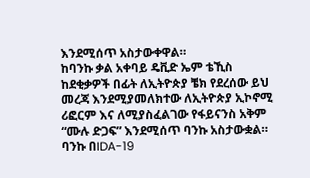እንደሚሰጥ አስታውቀዋል።
ከባንኩ ቃል አቀባይ ዴቪድ ኤም ቴኺስ ከደቂቃዎች በፊት ለኢትዮጵያ ቼክ የደረሰው ይህ መረጃ እንደሚያመለክተው ለኢትዮጵያ ኢኮኖሚ ሪፎርም እና ለሚያስፈልገው የፋይናንስ አቅም “ሙሉ ድጋፍ” እንደሚሰጥ ባንኩ አስታውቋል።
ባንኩ በIDA-19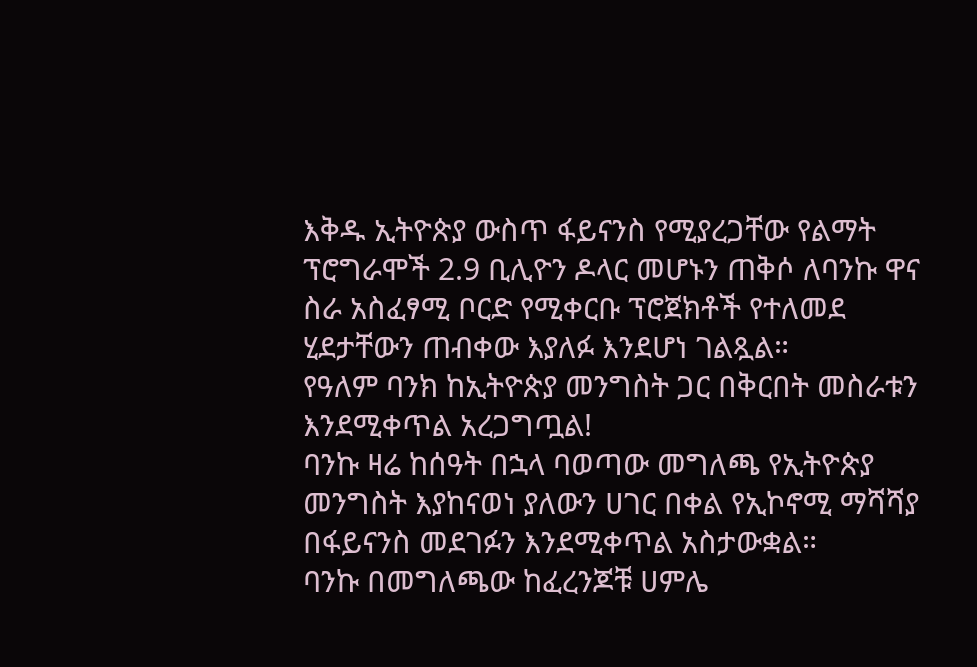እቅዱ ኢትዮጵያ ውስጥ ፋይናንስ የሚያረጋቸው የልማት ፕሮግራሞች 2.9 ቢሊዮን ዶላር መሆኑን ጠቅሶ ለባንኩ ዋና ስራ አስፈፃሚ ቦርድ የሚቀርቡ ፕሮጀክቶች የተለመደ ሂደታቸውን ጠብቀው እያለፉ እንደሆነ ገልጿል።
የዓለም ባንክ ከኢትዮጵያ መንግስት ጋር በቅርበት መስራቱን እንደሚቀጥል አረጋግጧል!
ባንኩ ዛሬ ከሰዓት በኋላ ባወጣው መግለጫ የኢትዮጵያ መንግስት እያከናወነ ያለውን ሀገር በቀል የኢኮኖሚ ማሻሻያ በፋይናንስ መደገፉን እንደሚቀጥል አስታውቋል።
ባንኩ በመግለጫው ከፈረንጆቹ ሀምሌ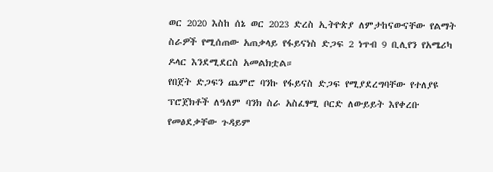ወር 2020 እስከ ሰኔ ወር 2023 ድረስ ኢትዮጵያ ለምታከናውናቸው የልማት ስራዎች የሚሰጠው አጠቃላይ የፋይናነስ ድጋፍ 2 ነጥብ 9 ቢሊየን የአሜሪካ ዶላር እንደሚደርስ አመልክቷል።
የበጀት ድጋፍን ጨምሮ ባንኩ የፋይናስ ድጋፍ የሚያደረግባቸው የተለያዩ ፕሮጀክቶች ለዓለም ባንክ ስራ አስፈፃሚ ቦርድ ለውይይት እየቀረቡ የመፅደቃቸው ጉዳይም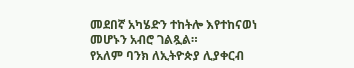መደበኛ አካሄድን ተከትሎ እየተከናወነ መሆኑን አብሮ ገልጿል።
የአለም ባንክ ለኢትዮጵያ ሊያቀርብ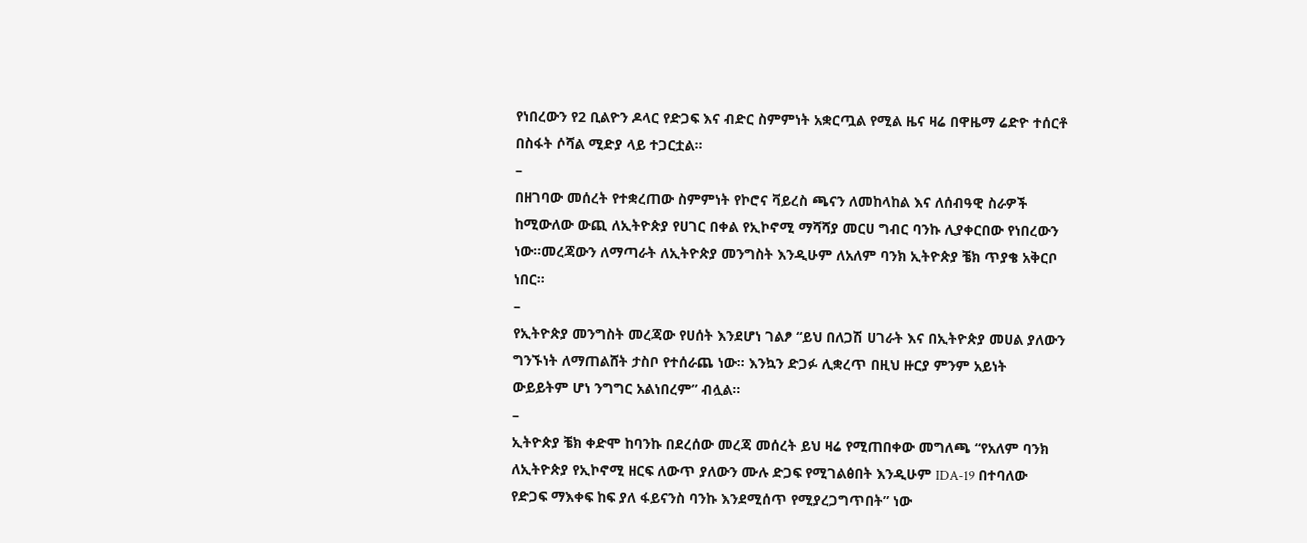የነበረውን የ2 ቢልዮን ዶላር የድጋፍ እና ብድር ስምምነት አቋርጧል የሚል ዜና ዛሬ በዋዜማ ሬድዮ ተሰርቶ በስፋት ሶሻል ሚድያ ላይ ተጋርቷል።
–
በዘገባው መሰረት የተቋረጠው ስምምነት የኮሮና ቫይረስ ጫናን ለመከላከል እና ለሰብዓዊ ስራዎች ከሚውለው ውጪ ለኢትዮጵያ የሀገር በቀል የኢኮኖሚ ማሻሻያ መርሀ ግብር ባንኩ ሊያቀርበው የነበረውን ነው።መረጃውን ለማጣራት ለኢትዮጵያ መንግስት እንዲሁም ለአለም ባንክ ኢትዮጵያ ቼክ ጥያቄ አቅርቦ ነበር።
–
የኢትዮጵያ መንግስት መረጃው የሀሰት እንደሆነ ገልፆ “ይህ በለጋሽ ሀገራት እና በኢትዮጵያ መሀል ያለውን ግንኙነት ለማጠልሸት ታስቦ የተሰራጨ ነው። እንኳን ድጋፉ ሊቋረጥ በዚህ ዙርያ ምንም አይነት ውይይትም ሆነ ንግግር አልነበረም” ብሏል።
–
ኢትዮጵያ ቼክ ቀድሞ ከባንኩ በደረሰው መረጃ መሰረት ይህ ዛሬ የሚጠበቀው መግለጫ “የአለም ባንክ ለኢትዮጵያ የኢኮኖሚ ዘርፍ ለውጥ ያለውን ሙሉ ድጋፍ የሚገልፅበት እንዲሁም IDA-19 በተባለው የድጋፍ ማእቀፍ ከፍ ያለ ፋይናንስ ባንኩ እንደሚሰጥ የሚያረጋግጥበት” ነው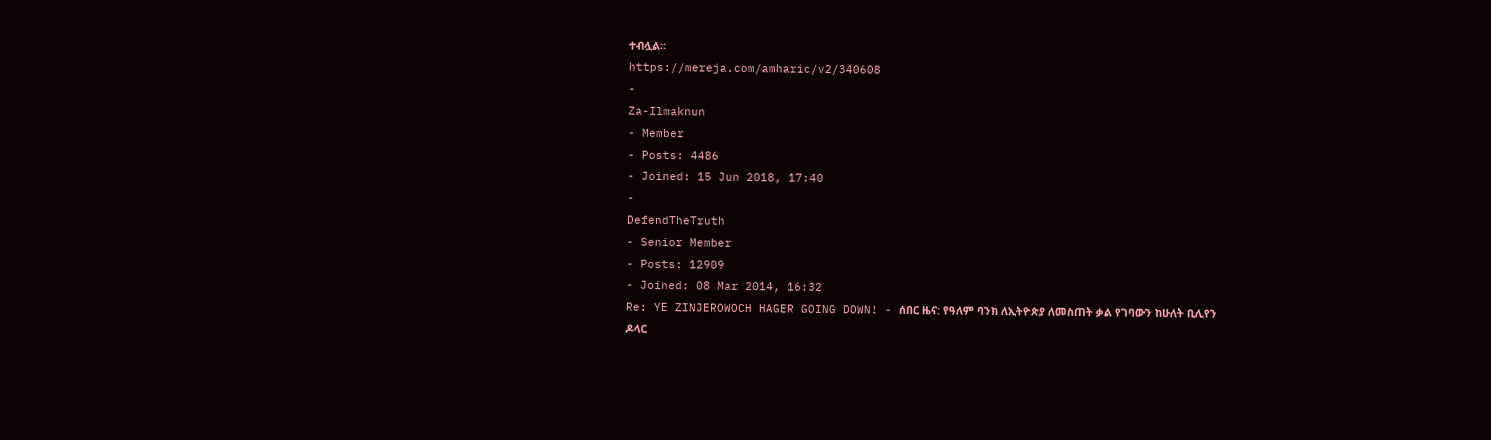ተብሏል።
https://mereja.com/amharic/v2/340608
-
Za-Ilmaknun
- Member
- Posts: 4486
- Joined: 15 Jun 2018, 17:40
-
DefendTheTruth
- Senior Member
- Posts: 12909
- Joined: 08 Mar 2014, 16:32
Re: YE ZINJEROWOCH HAGER GOING DOWN! - ሰበር ዜና: የዓለም ባንክ ለኢትዮጵያ ለመስጠት ቃል የገባውን ከሁለት ቢሊየን ዶላር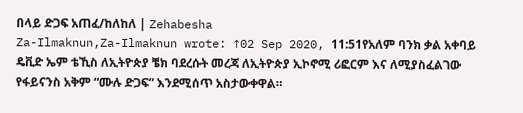በላይ ድጋፍ አጠፈ/ከለከለ | Zehabesha
Za-Ilmaknun,Za-Ilmaknun wrote: ↑02 Sep 2020, 11:51የአለም ባንክ ቃል አቀባይ ዴቪድ ኤም ቴኺስ ለኢትዮጵያ ቼክ ባደረሱት መረጃ ለኢትዮጵያ ኢኮኖሚ ሪፎርም እና ለሚያስፈልገው የፋይናንስ አቅም “ሙሉ ድጋፍ” እንደሚሰጥ አስታውቀዋል።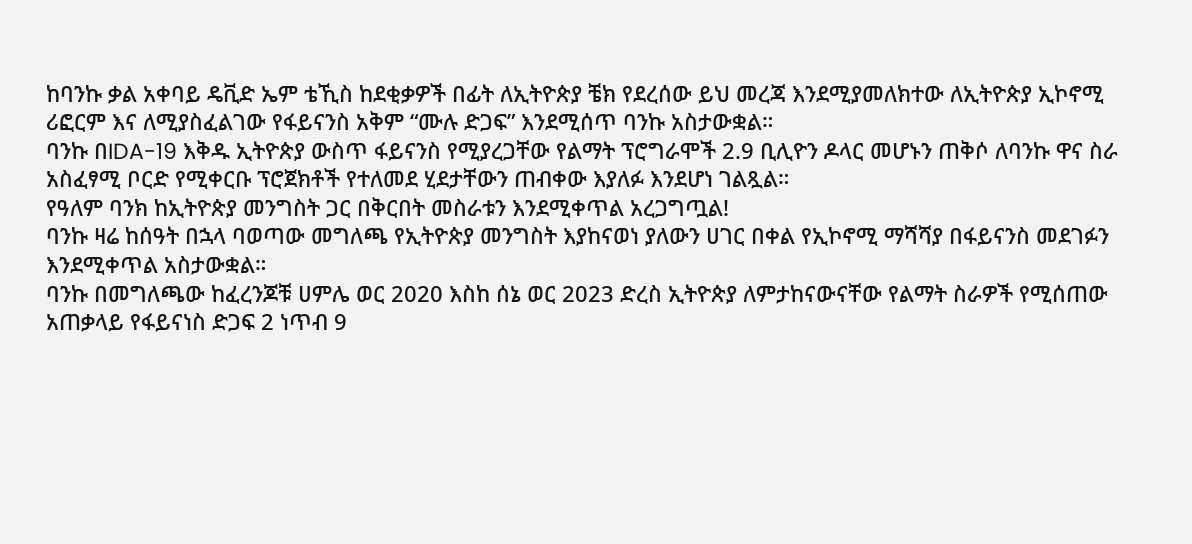ከባንኩ ቃል አቀባይ ዴቪድ ኤም ቴኺስ ከደቂቃዎች በፊት ለኢትዮጵያ ቼክ የደረሰው ይህ መረጃ እንደሚያመለክተው ለኢትዮጵያ ኢኮኖሚ ሪፎርም እና ለሚያስፈልገው የፋይናንስ አቅም “ሙሉ ድጋፍ” እንደሚሰጥ ባንኩ አስታውቋል።
ባንኩ በIDA-19 እቅዱ ኢትዮጵያ ውስጥ ፋይናንስ የሚያረጋቸው የልማት ፕሮግራሞች 2.9 ቢሊዮን ዶላር መሆኑን ጠቅሶ ለባንኩ ዋና ስራ አስፈፃሚ ቦርድ የሚቀርቡ ፕሮጀክቶች የተለመደ ሂደታቸውን ጠብቀው እያለፉ እንደሆነ ገልጿል።
የዓለም ባንክ ከኢትዮጵያ መንግስት ጋር በቅርበት መስራቱን እንደሚቀጥል አረጋግጧል!
ባንኩ ዛሬ ከሰዓት በኋላ ባወጣው መግለጫ የኢትዮጵያ መንግስት እያከናወነ ያለውን ሀገር በቀል የኢኮኖሚ ማሻሻያ በፋይናንስ መደገፉን እንደሚቀጥል አስታውቋል።
ባንኩ በመግለጫው ከፈረንጆቹ ሀምሌ ወር 2020 እስከ ሰኔ ወር 2023 ድረስ ኢትዮጵያ ለምታከናውናቸው የልማት ስራዎች የሚሰጠው አጠቃላይ የፋይናነስ ድጋፍ 2 ነጥብ 9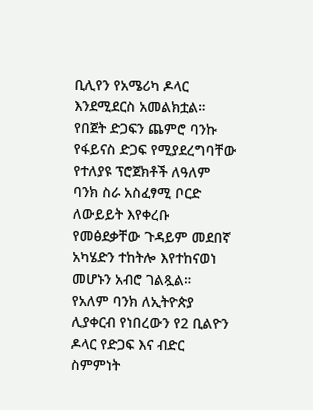ቢሊየን የአሜሪካ ዶላር እንደሚደርስ አመልክቷል።
የበጀት ድጋፍን ጨምሮ ባንኩ የፋይናስ ድጋፍ የሚያደረግባቸው የተለያዩ ፕሮጀክቶች ለዓለም ባንክ ስራ አስፈፃሚ ቦርድ ለውይይት እየቀረቡ የመፅደቃቸው ጉዳይም መደበኛ አካሄድን ተከትሎ እየተከናወነ መሆኑን አብሮ ገልጿል።
የአለም ባንክ ለኢትዮጵያ ሊያቀርብ የነበረውን የ2 ቢልዮን ዶላር የድጋፍ እና ብድር ስምምነት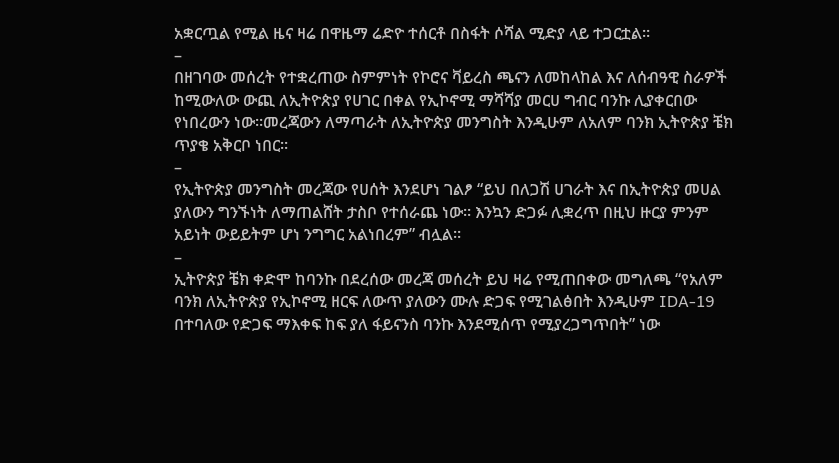አቋርጧል የሚል ዜና ዛሬ በዋዜማ ሬድዮ ተሰርቶ በስፋት ሶሻል ሚድያ ላይ ተጋርቷል።
–
በዘገባው መሰረት የተቋረጠው ስምምነት የኮሮና ቫይረስ ጫናን ለመከላከል እና ለሰብዓዊ ስራዎች ከሚውለው ውጪ ለኢትዮጵያ የሀገር በቀል የኢኮኖሚ ማሻሻያ መርሀ ግብር ባንኩ ሊያቀርበው የነበረውን ነው።መረጃውን ለማጣራት ለኢትዮጵያ መንግስት እንዲሁም ለአለም ባንክ ኢትዮጵያ ቼክ ጥያቄ አቅርቦ ነበር።
–
የኢትዮጵያ መንግስት መረጃው የሀሰት እንደሆነ ገልፆ “ይህ በለጋሽ ሀገራት እና በኢትዮጵያ መሀል ያለውን ግንኙነት ለማጠልሸት ታስቦ የተሰራጨ ነው። እንኳን ድጋፉ ሊቋረጥ በዚህ ዙርያ ምንም አይነት ውይይትም ሆነ ንግግር አልነበረም” ብሏል።
–
ኢትዮጵያ ቼክ ቀድሞ ከባንኩ በደረሰው መረጃ መሰረት ይህ ዛሬ የሚጠበቀው መግለጫ “የአለም ባንክ ለኢትዮጵያ የኢኮኖሚ ዘርፍ ለውጥ ያለውን ሙሉ ድጋፍ የሚገልፅበት እንዲሁም IDA-19 በተባለው የድጋፍ ማእቀፍ ከፍ ያለ ፋይናንስ ባንኩ እንደሚሰጥ የሚያረጋግጥበት” ነው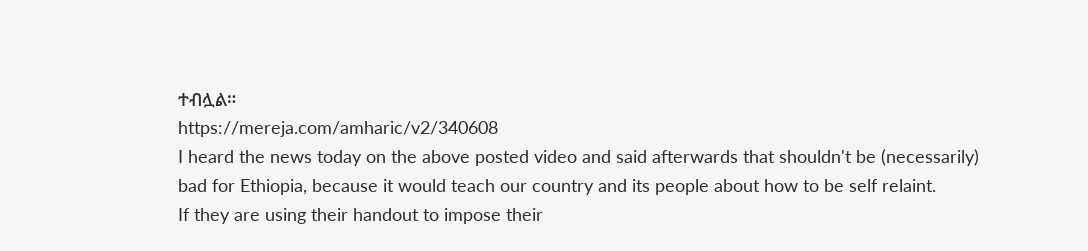ተብሏል።
https://mereja.com/amharic/v2/340608
I heard the news today on the above posted video and said afterwards that shouldn't be (necessarily) bad for Ethiopia, because it would teach our country and its people about how to be self relaint.
If they are using their handout to impose their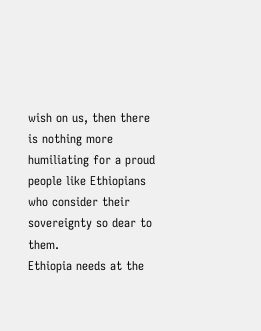wish on us, then there is nothing more humiliating for a proud people like Ethiopians who consider their sovereignty so dear to them.
Ethiopia needs at the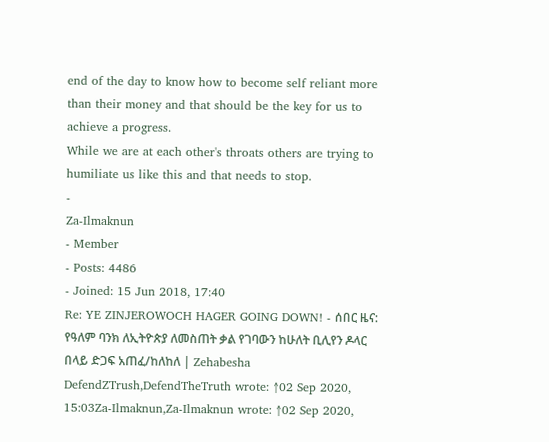end of the day to know how to become self reliant more than their money and that should be the key for us to achieve a progress.
While we are at each other's throats others are trying to humiliate us like this and that needs to stop.
-
Za-Ilmaknun
- Member
- Posts: 4486
- Joined: 15 Jun 2018, 17:40
Re: YE ZINJEROWOCH HAGER GOING DOWN! - ሰበር ዜና: የዓለም ባንክ ለኢትዮጵያ ለመስጠት ቃል የገባውን ከሁለት ቢሊየን ዶላር በላይ ድጋፍ አጠፈ/ከለከለ | Zehabesha
DefendZTrush,DefendTheTruth wrote: ↑02 Sep 2020, 15:03Za-Ilmaknun,Za-Ilmaknun wrote: ↑02 Sep 2020,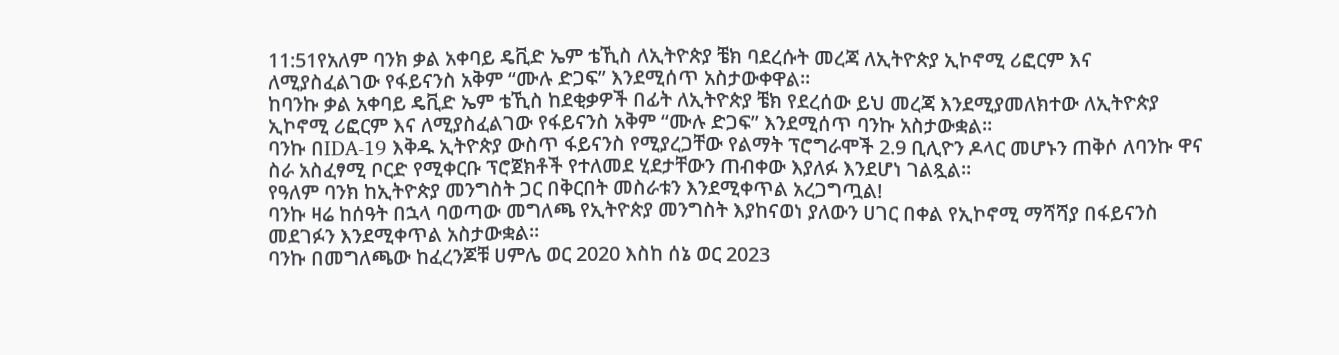11:51የአለም ባንክ ቃል አቀባይ ዴቪድ ኤም ቴኺስ ለኢትዮጵያ ቼክ ባደረሱት መረጃ ለኢትዮጵያ ኢኮኖሚ ሪፎርም እና ለሚያስፈልገው የፋይናንስ አቅም “ሙሉ ድጋፍ” እንደሚሰጥ አስታውቀዋል።
ከባንኩ ቃል አቀባይ ዴቪድ ኤም ቴኺስ ከደቂቃዎች በፊት ለኢትዮጵያ ቼክ የደረሰው ይህ መረጃ እንደሚያመለክተው ለኢትዮጵያ ኢኮኖሚ ሪፎርም እና ለሚያስፈልገው የፋይናንስ አቅም “ሙሉ ድጋፍ” እንደሚሰጥ ባንኩ አስታውቋል።
ባንኩ በIDA-19 እቅዱ ኢትዮጵያ ውስጥ ፋይናንስ የሚያረጋቸው የልማት ፕሮግራሞች 2.9 ቢሊዮን ዶላር መሆኑን ጠቅሶ ለባንኩ ዋና ስራ አስፈፃሚ ቦርድ የሚቀርቡ ፕሮጀክቶች የተለመደ ሂደታቸውን ጠብቀው እያለፉ እንደሆነ ገልጿል።
የዓለም ባንክ ከኢትዮጵያ መንግስት ጋር በቅርበት መስራቱን እንደሚቀጥል አረጋግጧል!
ባንኩ ዛሬ ከሰዓት በኋላ ባወጣው መግለጫ የኢትዮጵያ መንግስት እያከናወነ ያለውን ሀገር በቀል የኢኮኖሚ ማሻሻያ በፋይናንስ መደገፉን እንደሚቀጥል አስታውቋል።
ባንኩ በመግለጫው ከፈረንጆቹ ሀምሌ ወር 2020 እስከ ሰኔ ወር 2023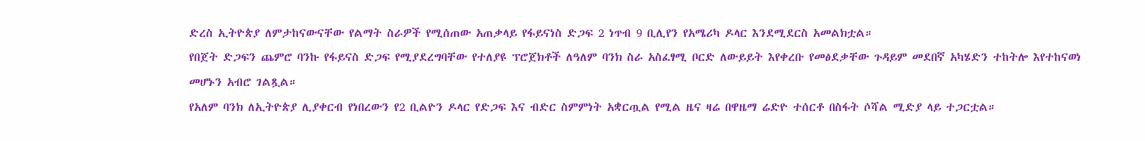ድረስ ኢትዮጵያ ለምታከናውናቸው የልማት ስራዎች የሚሰጠው አጠቃላይ የፋይናነስ ድጋፍ 2 ነጥብ 9 ቢሊየን የአሜሪካ ዶላር እንደሚደርስ አመልክቷል።
የበጀት ድጋፍን ጨምሮ ባንኩ የፋይናስ ድጋፍ የሚያደረግባቸው የተለያዩ ፕሮጀክቶች ለዓለም ባንክ ስራ አስፈፃሚ ቦርድ ለውይይት እየቀረቡ የመፅደቃቸው ጉዳይም መደበኛ አካሄድን ተከትሎ እየተከናወነ መሆኑን አብሮ ገልጿል።
የአለም ባንክ ለኢትዮጵያ ሊያቀርብ የነበረውን የ2 ቢልዮን ዶላር የድጋፍ እና ብድር ስምምነት አቋርጧል የሚል ዜና ዛሬ በዋዜማ ሬድዮ ተሰርቶ በስፋት ሶሻል ሚድያ ላይ ተጋርቷል።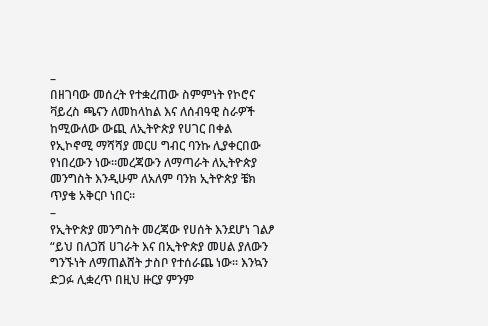–
በዘገባው መሰረት የተቋረጠው ስምምነት የኮሮና ቫይረስ ጫናን ለመከላከል እና ለሰብዓዊ ስራዎች ከሚውለው ውጪ ለኢትዮጵያ የሀገር በቀል የኢኮኖሚ ማሻሻያ መርሀ ግብር ባንኩ ሊያቀርበው የነበረውን ነው።መረጃውን ለማጣራት ለኢትዮጵያ መንግስት እንዲሁም ለአለም ባንክ ኢትዮጵያ ቼክ ጥያቄ አቅርቦ ነበር።
–
የኢትዮጵያ መንግስት መረጃው የሀሰት እንደሆነ ገልፆ “ይህ በለጋሽ ሀገራት እና በኢትዮጵያ መሀል ያለውን ግንኙነት ለማጠልሸት ታስቦ የተሰራጨ ነው። እንኳን ድጋፉ ሊቋረጥ በዚህ ዙርያ ምንም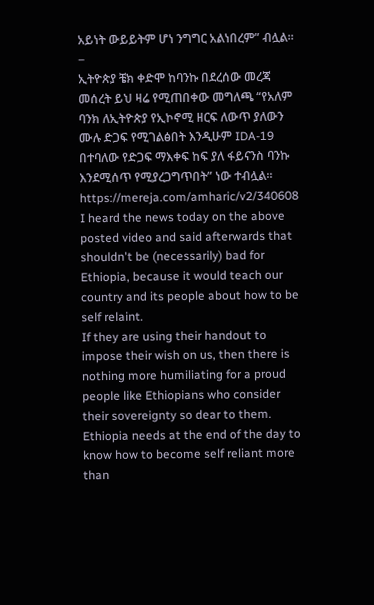አይነት ውይይትም ሆነ ንግግር አልነበረም” ብሏል።
–
ኢትዮጵያ ቼክ ቀድሞ ከባንኩ በደረሰው መረጃ መሰረት ይህ ዛሬ የሚጠበቀው መግለጫ “የአለም ባንክ ለኢትዮጵያ የኢኮኖሚ ዘርፍ ለውጥ ያለውን ሙሉ ድጋፍ የሚገልፅበት እንዲሁም IDA-19 በተባለው የድጋፍ ማእቀፍ ከፍ ያለ ፋይናንስ ባንኩ እንደሚሰጥ የሚያረጋግጥበት” ነው ተብሏል።
https://mereja.com/amharic/v2/340608
I heard the news today on the above posted video and said afterwards that shouldn't be (necessarily) bad for Ethiopia, because it would teach our country and its people about how to be self relaint.
If they are using their handout to impose their wish on us, then there is nothing more humiliating for a proud people like Ethiopians who consider their sovereignty so dear to them.
Ethiopia needs at the end of the day to know how to become self reliant more than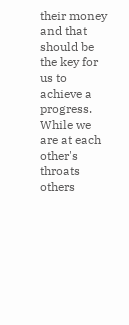their money and that should be the key for us to achieve a progress.
While we are at each other's throats others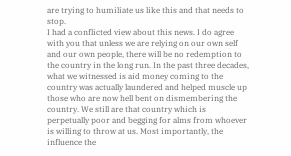are trying to humiliate us like this and that needs to stop.
I had a conflicted view about this news. I do agree with you that unless we are relying on our own self and our own people, there will be no redemption to the country in the long run. In the past three decades, what we witnessed is aid money coming to the country was actually laundered and helped muscle up those who are now hell bent on dismembering the country. We still are that country which is perpetually poor and begging for alms from whoever is willing to throw at us. Most importantly, the influence the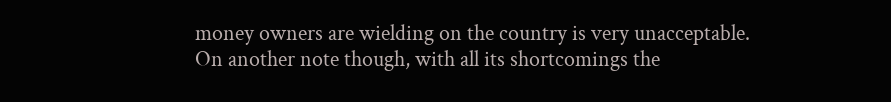money owners are wielding on the country is very unacceptable.
On another note though, with all its shortcomings the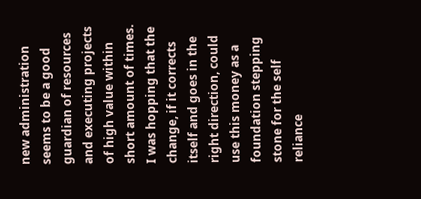new administration seems to be a good guardian of resources and executing projects of high value within short amount of times. I was hopping that the change, if it corrects itself and goes in the right direction, could use this money as a foundation stepping stone for the self reliance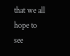that we all hope to see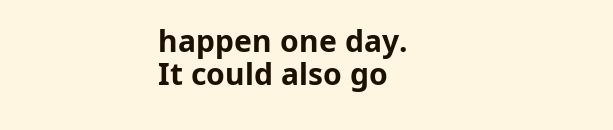happen one day. It could also go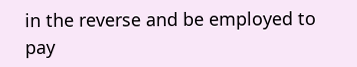in the reverse and be employed to pay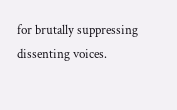for brutally suppressing dissenting voices.